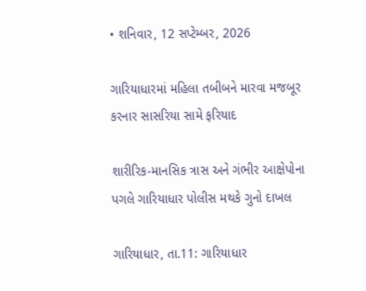• શનિવાર, 12 સપ્ટેમ્બર, 2026

ગારિયાધારમાં મહિલા તબીબને મારવા મજબૂર કરનાર સાસરિયા સામે ફરિયાદ

શારીરિક-માનસિક ત્રાસ અને ગંભીર આક્ષેપોના પગલે ગારિયાધાર પોલીસ મથકે ગુનો દાખલ

ગારિયાધાર, તા.11: ગારિયાધાર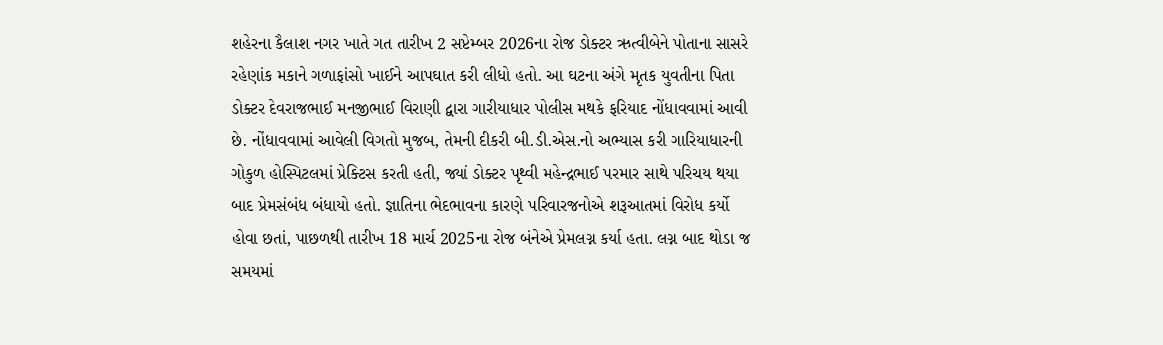શહેરના કૈલાશ નગર ખાતે ગત તારીખ 2 સપ્ટેમ્બર 2026ના રોજ ડોક્ટર ઋત્વીબેને પોતાના સાસરે રહેણાંક મકાને ગળાફાંસો ખાઈને આપઘાત કરી લીધો હતો. આ ઘટના અંગે મૃતક યુવતીના પિતા ડોક્ટર દેવરાજભાઈ મનજીભાઈ વિરાણી દ્વારા ગારીયાધાર પોલીસ મથકે ફરિયાદ નોંધાવવામાં આવી છે. નોંધાવવામાં આવેલી વિગતો મુજબ, તેમની દીકરી બી.ડી.એસ.નો અભ્યાસ કરી ગારિયાધારની ગોકુળ હોસ્પિટલમાં પ્રેક્ટિસ કરતી હતી, જ્યાં ડોક્ટર પૃથ્વી મહેન્દ્રભાઈ પરમાર સાથે પરિચય થયા બાદ પ્રેમસંબંધ બંધાયો હતો. જ્ઞાતિના ભેદભાવના કારણે પરિવારજનોએ શરૂઆતમાં વિરોધ કર્યો હોવા છતાં, પાછળથી તારીખ 18 માર્ચ 2025ના રોજ બંનેએ પ્રેમલગ્ન કર્યા હતા. લગ્ન બાદ થોડા જ સમયમાં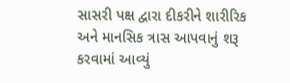સાસરી પક્ષ દ્વારા દીકરીને શારીરિક અને માનસિક ત્રાસ આપવાનું શરૂ કરવામાં આવ્યું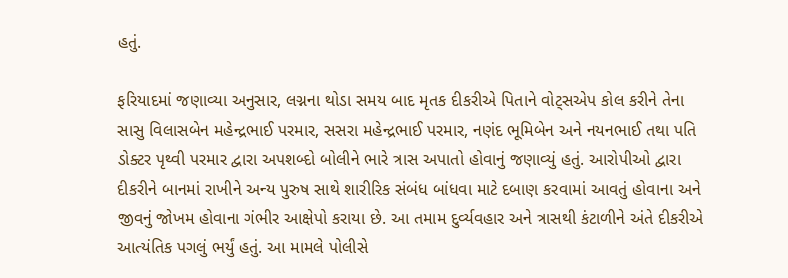હતું.

ફરિયાદમાં જણાવ્યા અનુસાર, લગ્નના થોડા સમય બાદ મૃતક દીકરીએ પિતાને વોટ્સએપ કોલ કરીને તેના સાસુ વિલાસબેન મહેન્દ્રભાઈ પરમાર, સસરા મહેન્દ્રભાઈ પરમાર, નણંદ ભૂમિબેન અને નયનભાઈ તથા પતિ ડોક્ટર પૃથ્વી પરમાર દ્વારા અપશબ્દો બોલીને ભારે ત્રાસ અપાતો હોવાનું જણાવ્યું હતું. આરોપીઓ દ્વારા દીકરીને બાનમાં રાખીને અન્ય પુરુષ સાથે શારીરિક સંબંધ બાંધવા માટે દબાણ કરવામાં આવતું હોવાના અને જીવનું જોખમ હોવાના ગંભીર આક્ષેપો કરાયા છે. આ તમામ દુર્વ્યવહાર અને ત્રાસથી કંટાળીને અંતે દીકરીએ આત્યંતિક પગલું ભર્યું હતું. આ મામલે પોલીસે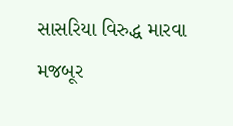સાસરિયા વિરુદ્ધ મારવા મજબૂર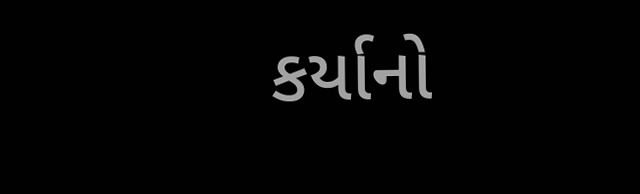કર્યાનો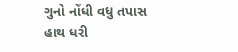ગુનો નોંધી વધુ તપાસ હાથ ધરી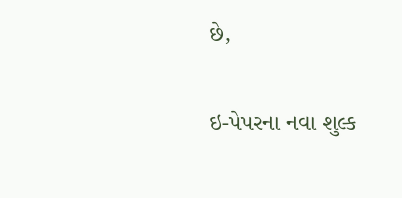છે,

ઇ-પેપરના નવા શુલ્ક